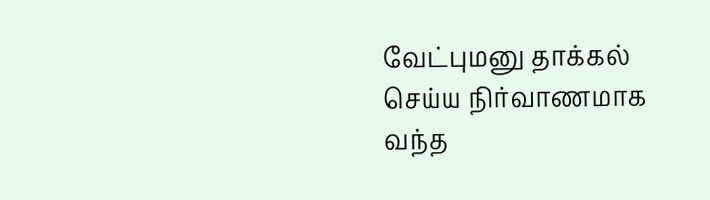வேட்புமனு தாக்கல் செய்ய நிர்வாணமாக வந்த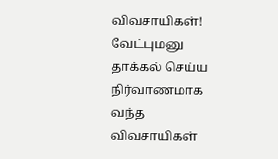விவசாயிகள்!
வேட்புமனு தாக்கல் செய்ய நிர்வாணமாக வந்த விவசாயிகள்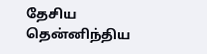தேசிய தென்னிந்திய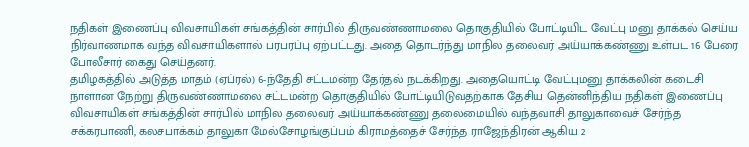நதிகள் இணைப்பு விவசாயிகள் சங்கத்தின் சார்பில் திருவண்ணாமலை தொகுதியில் போட்டியிட வேட்பு மனு தாக்கல் செய்ய நிர்வாணமாக வந்த விவசாயிகளால் பரபரப்பு ஏற்பட்டது. அதை தொடர்ந்து மாநில தலைவர் அய்யாக்கண்ணு உள்பட 16 பேரை போலீசார் கைது செய்தனர்.
தமிழகத்தில் அடுத்த மாதம் (ஏப்ரல்) 6-ந்தேதி சட்டமன்ற தேர்தல் நடக்கிறது. அதையொட்டி வேட்புமனு தாக்கலின் கடைசி நாளான நேற்று திருவண்ணாமலை சட்டமன்ற தொகுதியில் போட்டியிடுவதற்காக தேசிய தென்னிந்திய நதிகள் இணைப்பு விவசாயிகள் சங்கத்தின் சார்பில் மாநில தலைவர் அய்யாக்கண்ணு தலைமையில் வந்தவாசி தாலுகாவைச் சேர்ந்த சக்கரபாணி, கலசபாக்கம் தாலுகா மேல்சோழங்குப்பம் கிராமத்தைச் சேர்ந்த ராஜேந்திரன் ஆகிய 2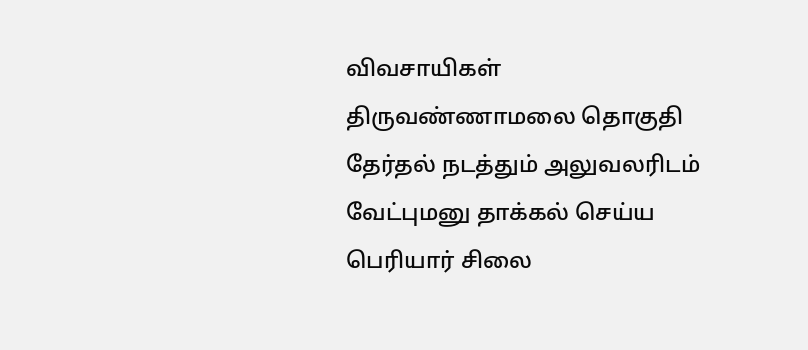விவசாயிகள் திருவண்ணாமலை தொகுதி தேர்தல் நடத்தும் அலுவலரிடம் வேட்புமனு தாக்கல் செய்ய பெரியார் சிலை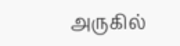அருகில்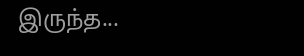இருந்த...